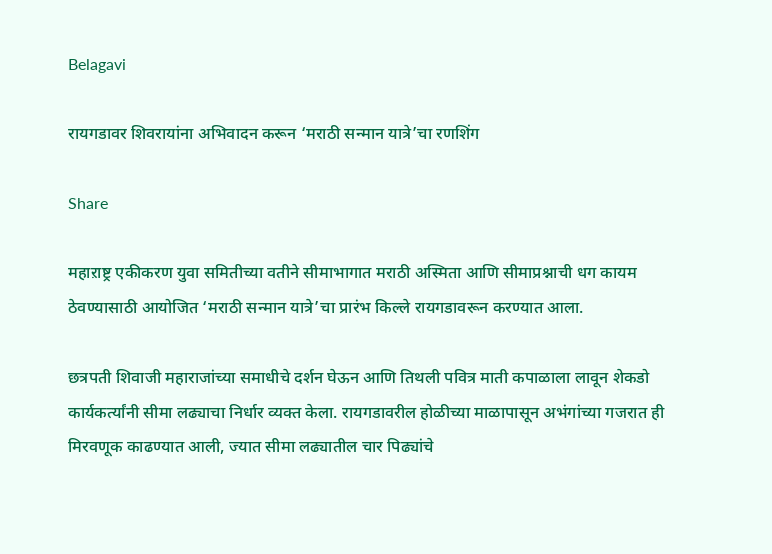Belagavi

रायगडावर शिवरायांना अभिवादन करून ‘मराठी सन्मान यात्रे’चा रणशिंग

Share

महाऱाष्ट्र एकीकरण युवा समितीच्या वतीने सीमाभागात मराठी अस्मिता आणि सीमाप्रश्नाची धग कायम ठेवण्यासाठी आयोजित ‘मराठी सन्मान यात्रे’चा प्रारंभ किल्ले रायगडावरून करण्यात आला.

छत्रपती शिवाजी महाराजांच्या समाधीचे दर्शन घेऊन आणि तिथली पवित्र माती कपाळाला लावून शेकडो कार्यकर्त्यांनी सीमा लढ्याचा निर्धार व्यक्त केला. रायगडावरील होळीच्या माळापासून अभंगांच्या गजरात ही मिरवणूक काढण्यात आली, ज्यात सीमा लढ्यातील चार पिढ्यांचे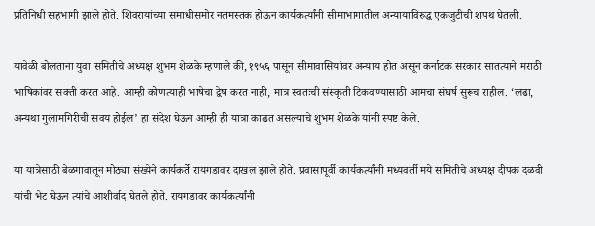प्रतिनिधी सहभागी झाले होते. शिवरायांच्या समाधीसमोर नतमस्तक होऊन कार्यकर्त्यांनी सीमाभागातील अन्यायाविरुद्ध एकजुटीची शपथ घेतली.

यावेळी बोलताना युवा समितीचे अध्यक्ष शुभम शेळके म्हणाले की, १९५६ पासून सीमावासियांवर अन्याय होत असून कर्नाटक सरकार सातत्याने मराठी भाषिकांवर सक्ती करत आहे. आम्ही कोणत्याही भाषेचा द्वेष करत नाही, मात्र स्वतःची संस्कृती टिकवण्यासाठी आमचा संघर्ष सुरूच राहील. ‘लढा, अन्यथा गुलामगिरीची सवय होईल’ हा संदेश घेऊन आम्ही ही यात्रा काढत असल्याचे शुभम शेळके यांनी स्पष्ट केले.

या यात्रेसाठी बेळगावातून मोठ्या संख्येने कार्यकर्ते रायगडावर दाखल झाले होते. प्रवासापूर्वी कार्यकर्त्यांनी मध्यवर्ती मये समितीचे अध्यक्ष दीपक दळवी यांची भेट घेऊन त्यांचे आशीर्वाद घेतले होते. रायगडावर कार्यकर्त्यांनी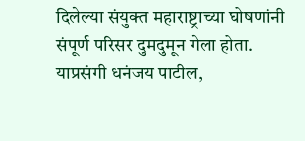दिलेल्या संयुक्त महाराष्ट्राच्या घोषणांनी संपूर्ण परिसर दुमदुमून गेला होता. याप्रसंगी धनंजय पाटील,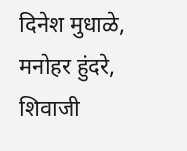दिनेश मुधाळे, मनोहर हुंदरे, शिवाजी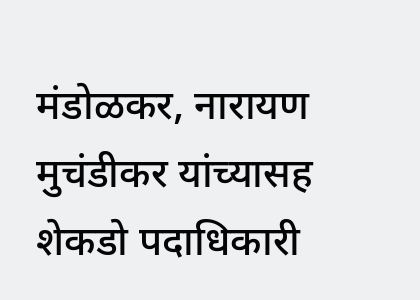मंडोळकर, नारायण मुचंडीकर यांच्यासह शेकडो पदाधिकारी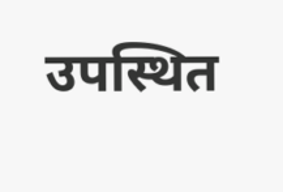उपस्थित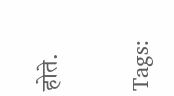होते.

Tags: